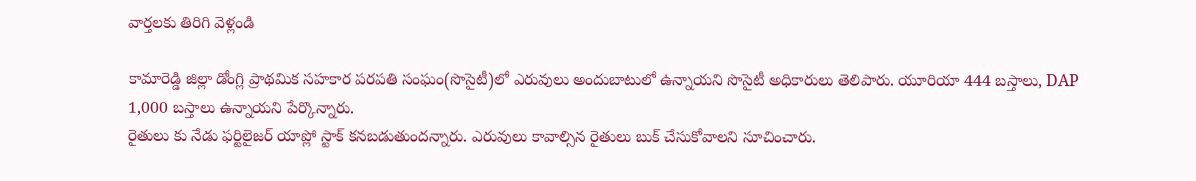వార్తలకు తిరిగి వెళ్లండి

కామారెడ్డి జిల్లా డోంగ్లి ప్రాథమిక సహకార పరపతి సంఘం(సొసైటీ)లో ఎరువులు అందుబాటులో ఉన్నాయని సొసైటీ అధికారులు తెలిపారు. యూరియా 444 బస్తాలు, DAP 1,000 బస్తాలు ఉన్నాయని పేర్కొన్నారు.
రైతులు కు నేడు ఫర్టిలైజర్ యాప్లో స్టాక్ కనబడుతుందన్నారు. ఎరువులు కావాల్సిన రైతులు బుక్ చేసుకోవాలని సూచించారు.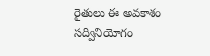రైతులు ఈ అవకాశం సద్వినియోగం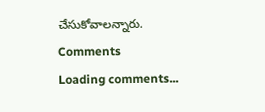చేసుకోవాలన్నారు.
Comments
Loading comments...